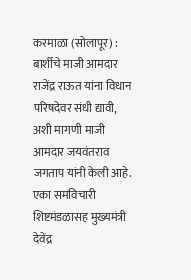करमाळा (सोलापूर) : बार्शीचे माजी आमदार राजेंद्र राऊत यांना विधान परिषदेवर संधी द्यावी, अशी मागणी माजी आमदार जयवंतराव जगताप यांनी केली आहे. एका समविचारी शिष्टमंडळासह मुख्यमंत्री देवेंद्र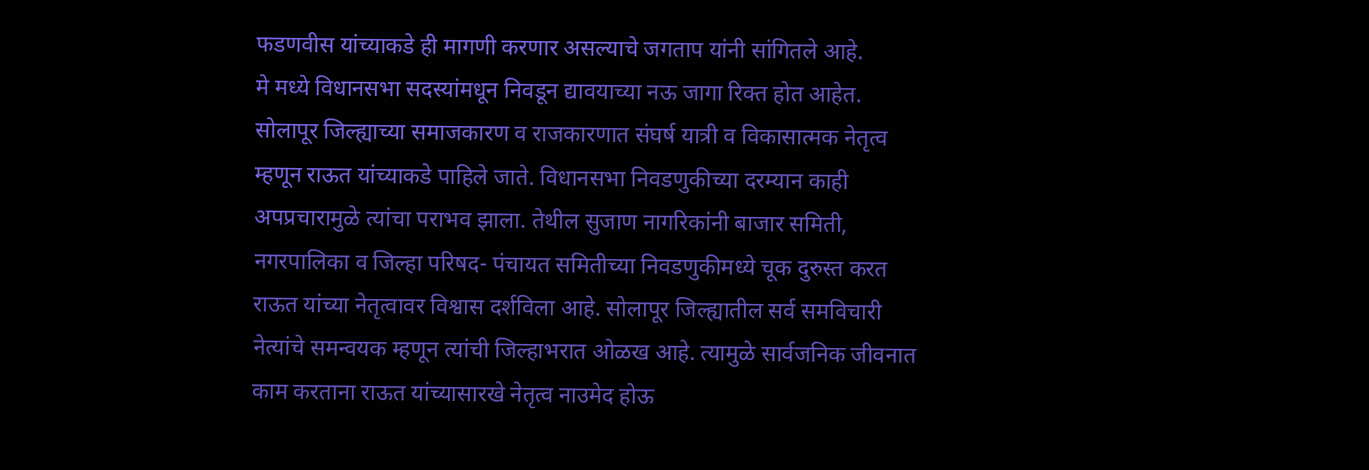फडणवीस यांच्याकडे ही मागणी करणार असल्याचे जगताप यांनी सांगितले आहे.
मे मध्ये विधानसभा सदस्यांमधून निवडून द्यावयाच्या नऊ जागा रिक्त होत आहेत. सोलापूर जिल्ह्याच्या समाजकारण व राजकारणात संघर्ष यात्री व विकासात्मक नेतृत्व म्हणून राऊत यांच्याकडे पाहिले जाते. विधानसभा निवडणुकीच्या दरम्यान काही अपप्रचारामुळे त्यांचा पराभव झाला. तेथील सुजाण नागरिकांनी बाजार समिती, नगरपालिका व जिल्हा परिषद- पंचायत समितीच्या निवडणुकीमध्ये चूक दुरुस्त करत राऊत यांच्या नेतृत्वावर विश्वास दर्शविला आहे. सोलापूर जिल्ह्यातील सर्व समविचारी नेत्यांचे समन्वयक म्हणून त्यांची जिल्हाभरात ओळख आहे. त्यामुळे सार्वजनिक जीवनात काम करताना राऊत यांच्यासारखे नेतृत्व नाउमेद होऊ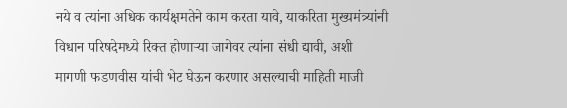नये व त्यांना अधिक कार्यक्षमतेने काम करता यावे, याकरिता मुख्यमंत्र्यांनी विधान परिषदेमध्ये रिक्त होणाऱ्या जागेवर त्यांना संधी द्यावी, अशी मागणी फडणवीस यांची भेट घेऊन करणार असल्याची माहिती माजी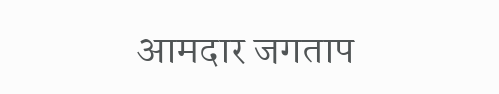आमदार जगताप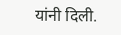यांनी दिली.